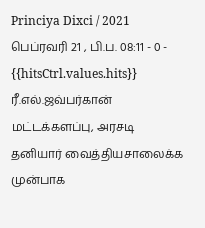Princiya Dixci / 2021 பெப்ரவரி 21 , பி.ப. 08:11 - 0 - {{hitsCtrl.values.hits}}
ரீ.எல்.ஜவ்பர்கான்
மட்டக்களப்பு, அரசடி தனியார் வைத்தியசாலைக்க முன்பாக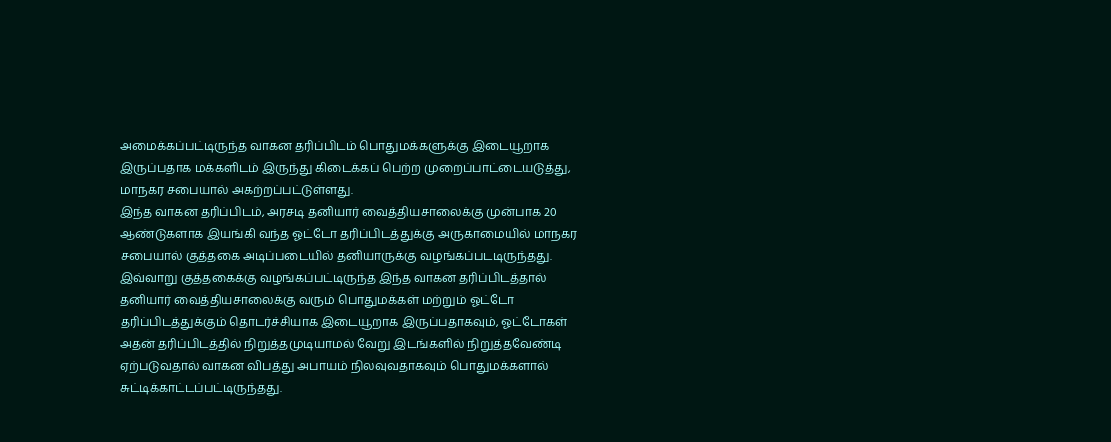அமைக்கப்பட்டிருந்த வாகன தரிப்பிடம் பொதுமக்களுக்கு இடையூறாக இருப்பதாக மக்களிடம் இருந்து கிடைக்கப் பெற்ற முறைப்பாட்டையடுத்து, மாநகர சபையால் அகற்றப்பட்டுள்ளது.
இந்த வாகன தரிப்பிடம், அரசடி தனியார் வைத்தியசாலைக்கு முன்பாக 20 ஆண்டுகளாக இயங்கி வந்த ஓட்டோ தரிப்பிடத்துக்கு அருகாமையில் மாநகர சபையால் குத்தகை அடிப்படையில் தனியாருக்கு வழங்கப்படடிருந்தது.
இவ்வாறு குத்தகைக்கு வழங்கப்பட்டிருந்த இந்த வாகன தரிப்பிடத்தால் தனியார் வைத்தியசாலைக்கு வரும் பொதுமக்கள் மற்றும் ஓட்டோ தரிப்பிடத்துக்கும் தொடர்ச்சியாக இடையூறாக இருப்பதாகவும், ஓட்டோகள் அதன் தரிப்பிடத்தில் நிறுத்தமுடியாமல் வேறு இடங்களில் நிறுத்தவேண்டி ஏற்படுவதால் வாகன விபத்து அபாயம் நிலவுவதாகவும் பொதுமக்களால் சுட்டிக்காட்டப்பட்டிருந்தது.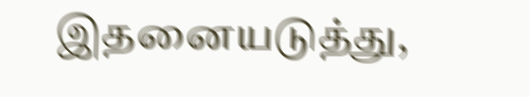இதனையடுத்து,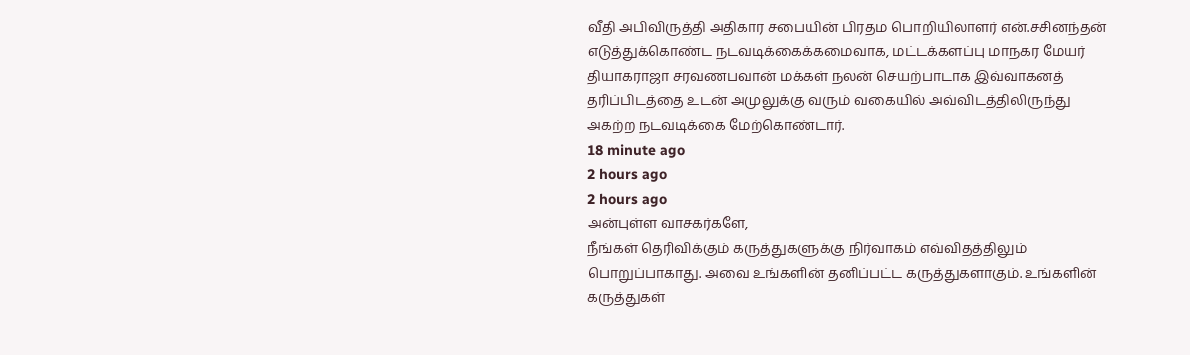வீதி அபிவிருத்தி அதிகார சபையின் பிரதம பொறியிலாளர் என்.சசினந்தன் எடுத்துக்கொண்ட நடவடிக்கைக்கமைவாக, மட்டக்களப்பு மாநகர மேயர் தியாகராஜா சரவணபவான் மக்கள் நலன் செயற்பாடாக இவ்வாகனத் தரிப்பிடத்தை உடன் அமுலுக்கு வரும் வகையில் அவ்விடத்திலிருந்து அகற்ற நடவடிக்கை மேற்கொண்டார்.
18 minute ago
2 hours ago
2 hours ago
அன்புள்ள வாசகர்களே,
நீங்கள் தெரிவிக்கும் கருத்துகளுக்கு நிர்வாகம் எவ்விதத்திலும் பொறுப்பாகாது. அவை உங்களின் தனிப்பட்ட கருத்துகளாகும். உங்களின் கருத்துகள்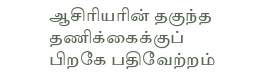ஆசிரியரின் தகுந்த தணிக்கைக்குப் பிறகே பதிவேற்றம்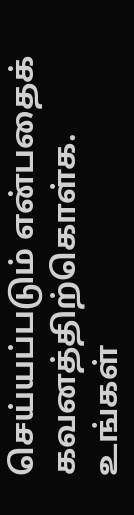செய்யப்படும் என்பதைக் கவனத்திற்கொள்க. உங்கள்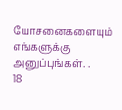யோசனைகளையும் எங்களுக்கு அனுப்புங்கள். .
18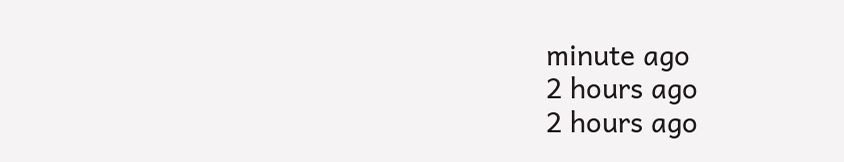minute ago
2 hours ago
2 hours ago